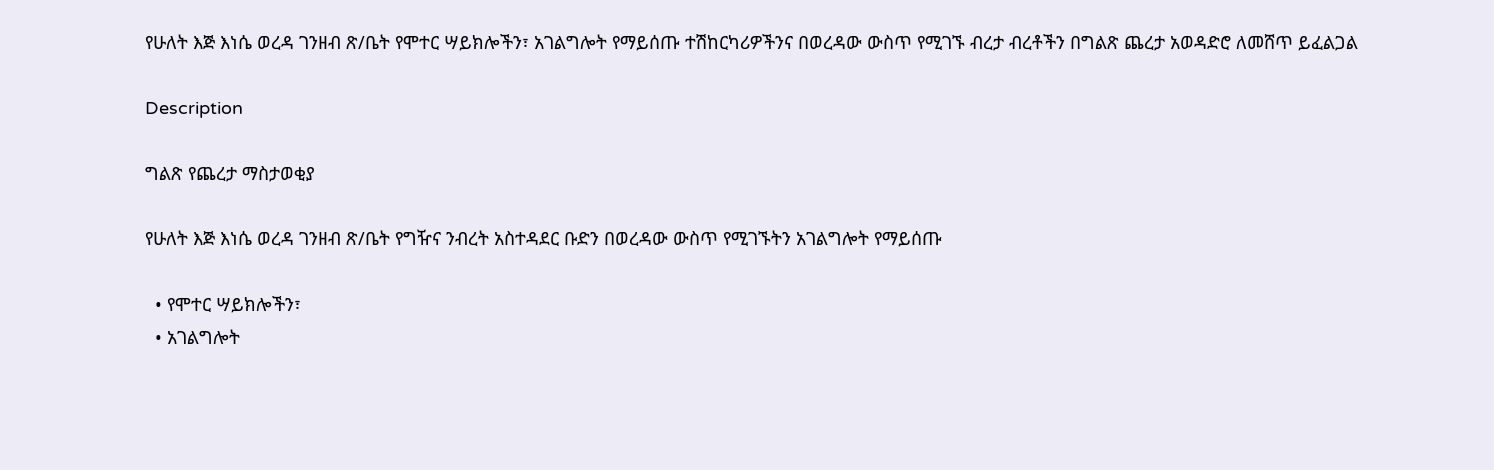የሁለት እጅ እነሴ ወረዳ ገንዘብ ጽ/ቤት የሞተር ሣይክሎችን፣ አገልግሎት የማይሰጡ ተሽከርካሪዎችንና በወረዳው ውስጥ የሚገኙ ብረታ ብረቶችን በግልጽ ጨረታ አወዳድሮ ለመሸጥ ይፈልጋል

Description

ግልጽ የጨረታ ማስታወቂያ

የሁለት እጅ እነሴ ወረዳ ገንዘብ ጽ/ቤት የግዥና ንብረት አስተዳደር ቡድን በወረዳው ውስጥ የሚገኙትን አገልግሎት የማይሰጡ

  • የሞተር ሣይክሎችን፣
  • አገልግሎት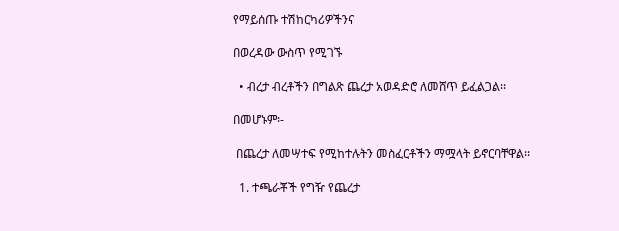የማይሰጡ ተሽከርካሪዎችንና

በወረዳው ውስጥ የሚገኙ

  • ብረታ ብረቶችን በግልጽ ጨረታ አወዳድሮ ለመሸጥ ይፈልጋል፡፡

በመሆኑም፡-

 በጨረታ ለመሣተፍ የሚከተሉትን መስፈርቶችን ማሟላት ይኖርባቸዋል፡፡

  1. ተጫራቾች የግዥ የጨረታ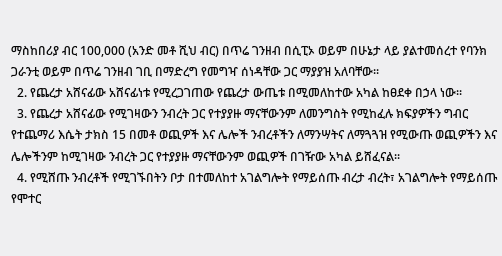ማስከበሪያ ብር 100,000 (አንድ መቶ ሺህ ብር) በጥሬ ገንዘብ በሲፒኦ ወይም በሁኔታ ላይ ያልተመሰረተ የባንክ ጋራንቲ ወይም በጥሬ ገንዘብ ገቢ በማድረግ የመግዣ ሰነዳቸው ጋር ማያያዝ አለባቸው፡፡
  2. የጨረታ አሸናፊው አሸናፊነቱ የሚረጋገጠው የጨረታ ውጤቱ በሚመለከተው አካል ከፀደቀ በኃላ ነው፡፡
  3. የጨረታ አሸናፊው የሚገዛውን ንብረት ጋር የተያያዙ ማናቸውንም ለመንግስት የሚከፈሉ ክፍያዎችን ግብር የተጨማሪ እሴት ታክስ 15 በመቶ ወጪዎች እና ሌሎች ንብረቶችን ለማንሣትና ለማጓጓዝ የሚውጡ ወጪዎችን እና ሌሎችንም ከሚገዛው ንብረት ጋር የተያያዙ ማናቸውንም ወጪዎች በገዥው አካል ይሸፈናል፡፡
  4. የሚሸጡ ንብረቶች የሚገኙበትን ቦታ በተመለከተ አገልግሎት የማይሰጡ ብረታ ብረት፣ አገልግሎት የማይሰጡ የሞተር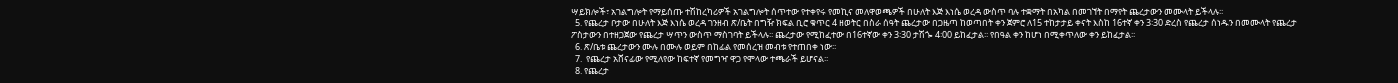ሣይክሎች፣ አገልግሎት የማይሰጡ ተሽከረካሪዎች አገልግሎት ሰጥተው የተቀየሩ የመኪና መለዋወጫዎች በሁለት እጅ እነሴ ወረዳ ውስጥ ባሉ ተቋማት በአካል በመገኘት በማየት ጨረታውን መሙላት ይችላሉ፡፡
  5. የጨረታ ቦታው በሁለት እጅ እነሴ ወረዳ ገንዘብ ጽ/ቤት በግዥ ክፍል ቢሮ ቁጥር 4 ዘወትር በስራ ሰዓት ጨረታው በጋዜጣ ከወጣበት ቀን ጀምሮ ለ15 ተከታታይ ቀናት እስከ 16ተኛ ቀን 3፡30 ድረስ የጨረታ ሰነዱን በመሙላት የጨረታ ፖስታውን በተዘጋጀው የጨረታ ሣጥን ውስጥ ማስገባት ይችላሉ፡፡ ጨረታው የሚከፈተው በ16ተኛው ቀን 3፡30 ታሽጐ 4፡00 ይከፈታል፡፡ የበዓል ቀን ከሆነ በሚቀጥለው ቀን ይከፈታል፡፡
  6. ጽ/ቤቱ ጨረታውን ሙሉ በሙሉ ወይም በከፊል የመሰረዝ መብቱ የተጠበቀ ነው፡፡
  7.  የጨረታ አሸናፊው የሚለየው ከፍተኛ የመግዣ ዋጋ የሞላው ተጫራች ይሆናል፡፡
  8. የጨረታ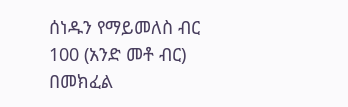ሰነዱን የማይመለስ ብር 100 (አንድ መቶ ብር) በመክፈል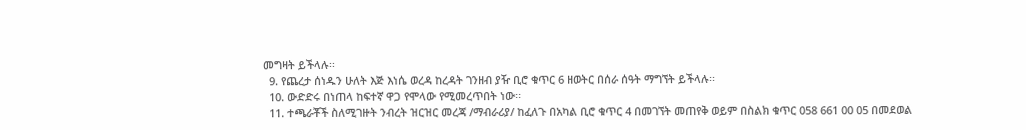መግዛት ይችላሉ፡፡
  9. የጨረታ ሰነዱን ሁለት እጅ እነሴ ወረዳ ከረዳት ገንዘብ ያዥ ቢሮ ቁጥር 6 ዘወትር በሰራ ሰዓት ማግኘት ይችላሉ፡፡
  10. ውድድሩ በነጠላ ከፍተኛ ዋጋ የሞላው የሚመረጥበት ነው፡፡
  11. ተጫራቾች ስለሚገዙት ንብረት ዝርዝር መረጃ /ማብራሪያ/ ከፈለጉ በአካል ቢሮ ቁጥር 4 በመገኘት መጠየቅ ወይም በስልክ ቁጥር 058 661 00 05 በመደወል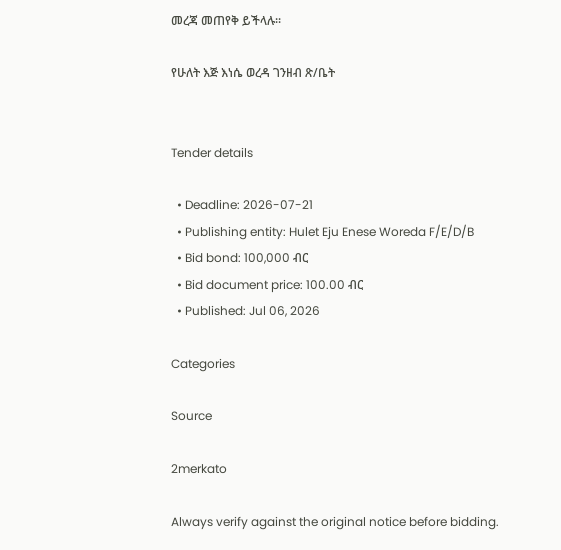መረጃ መጠየቅ ይችላሉ፡፡

የሁለት እጅ እነሴ ወረዳ ገንዘብ ጽ/ቤት


Tender details

  • Deadline: 2026-07-21
  • Publishing entity: Hulet Eju Enese Woreda F/E/D/B
  • Bid bond: 100,000 ብር
  • Bid document price: 100.00 ብር
  • Published: Jul 06, 2026

Categories

Source

2merkato

Always verify against the original notice before bidding.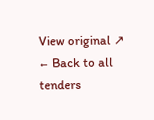View original ↗
← Back to all tenders